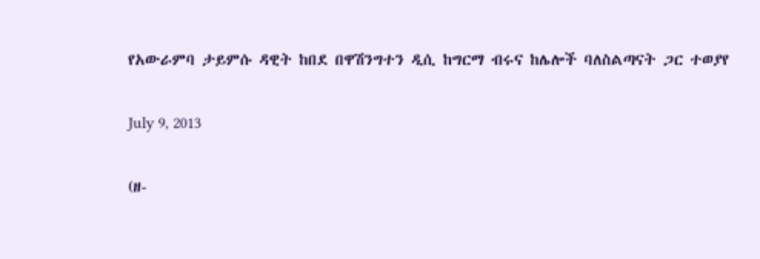የአውራምባ ታይምሱ ዳዊት ከበደ በዋሽንግተን ዲሲ ከግርማ ብሩና ከሌሎች ባለስልጣናት ጋር ተወያየ

July 9, 2013

(ዘ-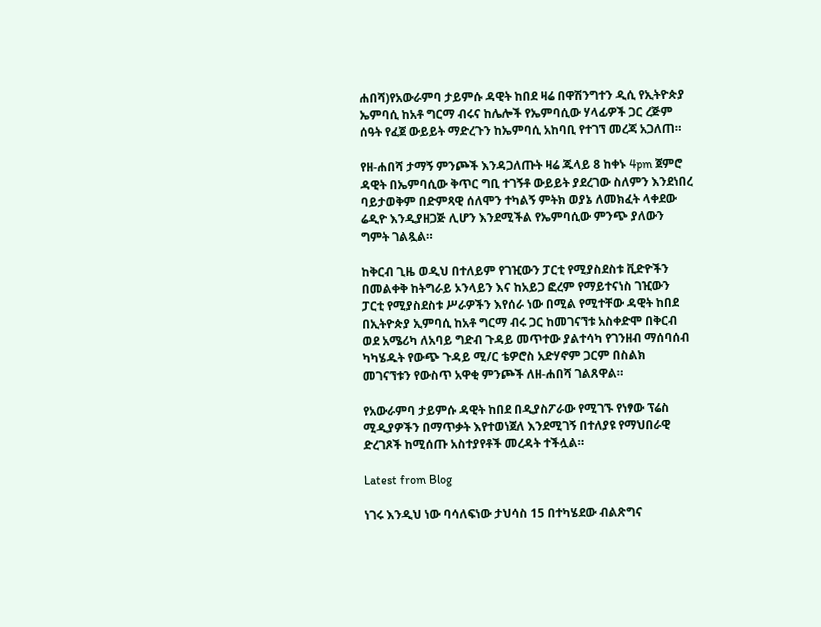ሐበሻ)የአውራምባ ታይምሱ ዳዊት ከበደ ዛሬ በዋሽንግተን ዲሲ የኢትዮጵያ ኤምባሲ ከአቶ ግርማ ብሩና ከሌሎች የኤምባሲው ሃላፊዎች ጋር ረጅም ሰዓት የፈጀ ውይይት ማድረጉን ከኤምባሲ አከባቢ የተገኘ መረጃ አጋለጠ።

የዘ-ሐበሻ ታማኝ ምንጮች እንዳጋለጡት ዛሬ ጁላይ 8 ከቀኑ 4pm ጀምሮ ዳዊት በኤምባሲው ቅጥር ግቢ ተገኝቶ ውይይት ያደረገው ስለምን እንደነበረ ባይታወቅም በድምጻዊ ሰለሞን ተካልኝ ምትክ ወያኔ ለመክፈት ላቀደው ሬዲዮ እንዲያዘጋጅ ሊሆን እንደሚችል የኤምባሲው ምንጭ ያለውን ግምት ገልጿል።

ከቅርብ ጊዜ ወዲህ በተለይም የገዢውን ፓርቲ የሚያስደስቱ ቪድዮችን በመልቀቅ ከትግራይ ኦንላይን እና ከአይጋ ፎረም የማይተናነስ ገዢውን ፓርቲ የሚያስደስቱ ሥራዎችን እየሰራ ነው በሚል የሚተቸው ዳዊት ከበደ በኢትዮጵያ ኢምባሲ ከአቶ ግርማ ብሩ ጋር ከመገናኘቱ አስቀድሞ በቅርብ ወደ አሜሪካ ለአባይ ግድብ ጉዳይ መጥተው ያልተሳካ የገንዘብ ማሰባሰብ ካካሄዱት የውጭ ጉዳይ ሚ/ር ቴዎሮስ አድሃኖም ጋርም በስልክ መገናኘቱን የውስጥ አዋቂ ምንጮች ለዘ-ሐበሻ ገልጸዋል።

የአውራምባ ታይምሱ ዳዊት ከበደ በዲያስፖራው የሚገኙ የነፃው ፕሬስ ሚዲያዎችን በማጥቃት እየተወነጀለ እንደሚገኝ በተለያዩ የማህበራዊ ድረገጾች ከሚሰጡ አስተያየቶች መረዳት ተችሏል።

Latest from Blog

ነገሩ እንዲህ ነው ባሳለፍነው ታህሳስ 15 በተካሄደው ብልጽግና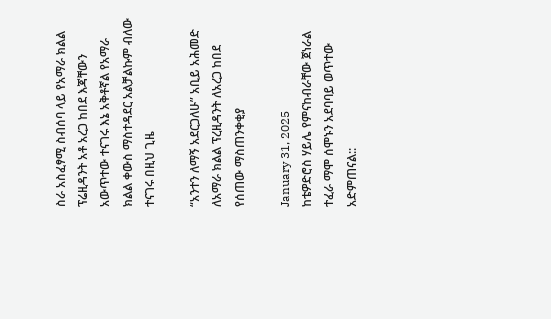ስራ አስፈፃሚ ስብሰባ ላይ የአማራ ክልል ፕሬዚዳንት አቶ አረጋ ከበደ እጃቸውን አውጥተው ተናገሩ እኔ አቅቶኛል የአማራ ክልል ቀውስ ማስተዳደር አልቻልኩም ብለው ተናገሩ በዚህ ጊዜ

“አንተን ለማኝ አደርጋለሁ” አቢይ አሕመድ ለአማራ ክልል ፕረዚዳንት ለአረጋ ከበደ የሰጠው ማስጠንቀቂያ

January 31, 2025
ከቴዎድሮስ ሃይሌ የምናከብራቸው ጀነራል ተፈራ ማሞ ሰሞኑን አደባባይ ወጥተው አድምጠናል::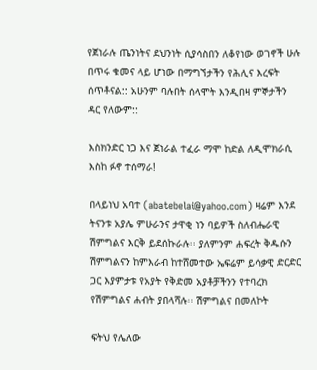የጀነራሉ ጤንነትና ደህንነት ሲያሳስበን ለቆየነው ወገኖች ሁሉ በጥሩ ቁመና ላይ ሆነው በማግኘታችን የሕሊና እረፍት ሰጥቶናል:: አሁንም ባሉበት ሰላሞት እንዲበዛ ምኞታችን ዳር የለውም::

እስክንድር ነጋ እና ጀነራል ተፈራ ማሞ ከድል ለዲሞክራሲ እስከ ፉኖ ተሰማራ!

በላይነህ አባተ (abatebelai@yahoo.com) ዛሬም እንደ ትናንቱ አያሌ ምሁራንና ታዋቂ ነን ባይዎች ስለብሔራዊ ሽምግልና እርቅ ይደሰኩራሉ፡፡ ያለምንም ሐፍረት ቅዱሱን ሽምግልናን ከምእራብ ከተሸመተው ኤፍሬም ይሳቃዊ ድርድር ጋር እያምታቱ የአያት የቅድመ አያቶቻችንን የተባረክ የሽምግልና ሐብት ያበላሻሉ፡፡ ሽምግልና በመለኮት

ፍትህ የሌለው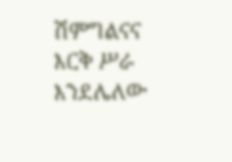ሽምግልናና እርቅ ሥራ እንደሌለው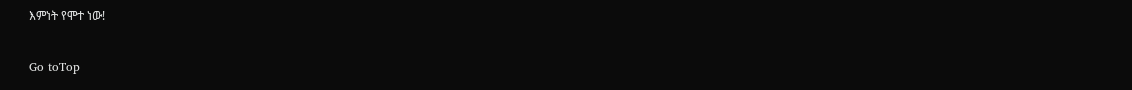እምነት የሞተ ነው!

Go toTop